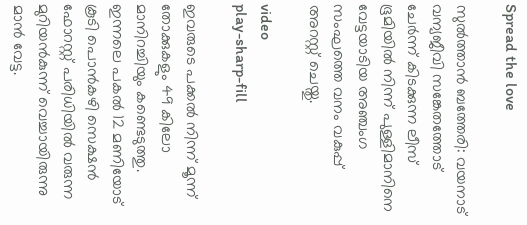Spread the love

സുല്‍ത്താൻ ബത്തേരി: വയനാട് വന്യജീവി സങ്കേതത്തോട് ചേർന്ന് കിടക്കുന്ന ലീസ് ഭൂമിയില്‍ നിന്ന് പുള്ളിമാനിനെ വേട്ടയാടിയ അഞ്ചംഗ സംഘത്തെ വനം വകുപ്പ് അറസ്റ്റ് ചെയ്തു.

video
play-sharp-fill

ഇവരുടെ പക്കല്‍ നിന്ന് മൂന്ന് തോക്കുകളും 49 കിലോ മാനിറച്ചിയും കണ്ടെടുത്തു. ഇന്നലെ പകല്‍ 12 മണിയോട് കൂടി പൊൻകഴി സെക്ഷൻ ഫോറസ്റ്റ് പരിധിയില്‍ വരുന്ന മുറിയൻകുന്ന് വെച്ചായിരുന്നു മാൻ വേട്ട.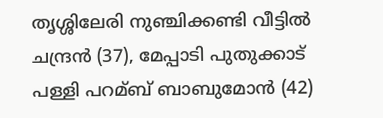തൃശ്ശിലേരി നുഞ്ചിക്കണ്ടി വീട്ടില്‍ ചന്ദ്രൻ (37), മേപ്പാടി പുതുക്കാട് പള്ളി പറമ്ബ് ബാബുമോൻ (42)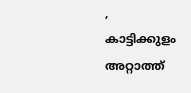, കാട്ടിക്കുളം അറ്റാത്ത്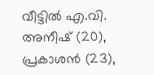വീട്ടില്‍ എ.വി. അനീഷ് (20), പ്രകാശൻ (23),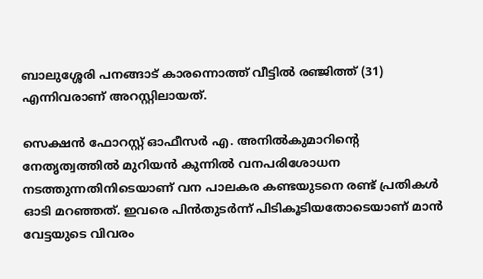ബാലുശ്ശേരി പനങ്ങാട് കാരന്നൊത്ത് വീട്ടില്‍ രഞ്ജിത്ത് (31) എന്നിവരാണ് അറസ്റ്റിലായത്.

സെക്ഷൻ ഫോറസ്റ്റ് ഓഫീസർ എ. അനില്‍കുമാറിന്റെ നേതൃത്വത്തില്‍ മുറിയൻ കുന്നില്‍ വനപരിശോധന നടത്തുന്നതിനിടെയാണ് വന പാലകര കണ്ടയുടനെ രണ്ട് പ്രതികള്‍ ഓടി മറഞ്ഞത്. ഇവരെ പിൻതുടർന്ന് പിടികൂടിയതോടെയാണ് മാൻ വേട്ടയുടെ വിവരം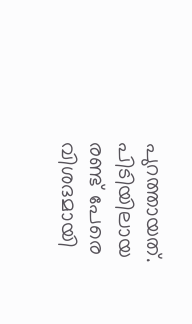പുറത്തായത്. പിടിയിലായ രണ്ട് പേരെ വിശദമായി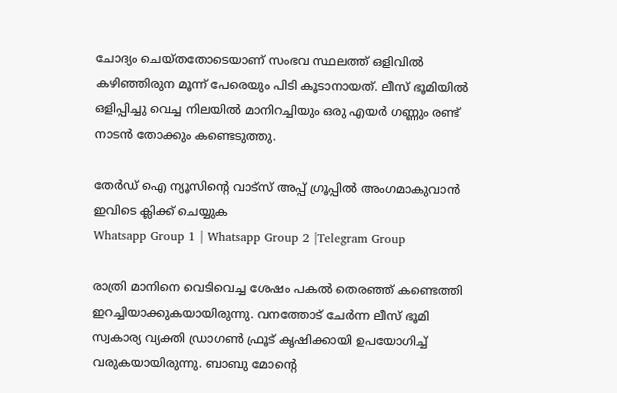ചോദ്യം ചെയ്തതോടെയാണ് സംഭവ സ്ഥലത്ത് ഒളിവില്‍ കഴിഞ്ഞിരുന മൂന്ന് പേരെയും പിടി കൂടാനായത്. ലീസ് ഭൂമിയില്‍ ഒളിപ്പിച്ചു വെച്ച നിലയില്‍ മാനിറച്ചിയും ഒരു എയർ ഗണ്ണും രണ്ട് നാടൻ തോക്കും കണ്ടെടുത്തു.

തേർഡ് ഐ ന്യൂസിന്റെ വാട്സ് അപ്പ് ഗ്രൂപ്പിൽ അംഗമാകുവാൻ ഇവിടെ ക്ലിക്ക് ചെയ്യുക
Whatsapp Group 1 | Whatsapp Group 2 |Telegram Group

രാത്രി മാനിനെ വെടിവെച്ച ശേഷം പകല്‍ തെരഞ്ഞ് കണ്ടെത്തി ഇറച്ചിയാക്കുകയായിരുന്നു. വനത്തോട് ചേർന്ന ലീസ് ഭൂമി സ്വകാര്യ വ്യക്തി ഡ്രാഗണ്‍ ഫ്രൂട് കൃഷിക്കായി ഉപയോഗിച്ച്‌ വരുകയായിരുന്നു. ബാബു മോന്റെ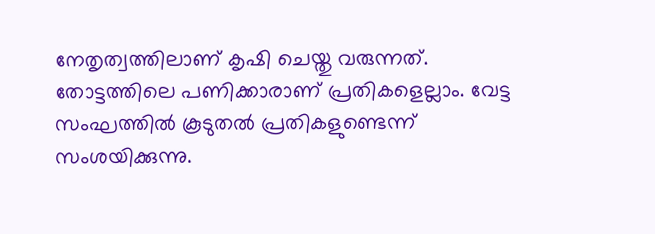നേതൃത്വത്തിലാണ് കൃഷി ചെയ്തു വരുന്നത്. തോട്ടത്തിലെ പണിക്കാരാണ് പ്രതികളെല്ലാം. വേട്ട സംഘത്തില്‍ കൂടുതല്‍ പ്രതികളുണ്ടെന്ന് സംശയിക്കുന്നു.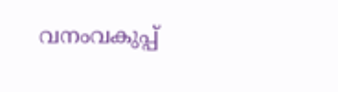വനംവകുപ്പ്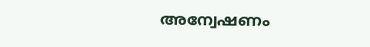അന്വേഷണം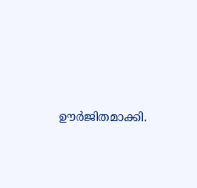ഊർജിതമാക്കി.